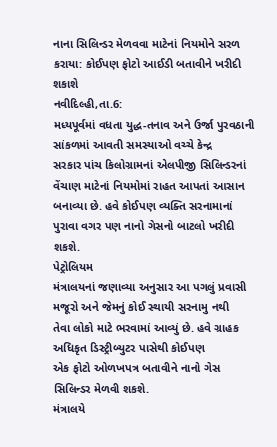નાના સિલિન્ડર મેળવવા માટેનાં નિયમોને સરળ કરાયા: કોઈપણ ફોટો આઈડી બતાવીને ખરીદી શકાશે
નવીદિલ્હી,તા.6:
મધ્યપૂર્વમાં વધતા યુદ્ધ-તનાવ અને ઉર્જા પુરવઠાની સાંકળમાં આવતી સમસ્યાઓ વચ્ચે કેન્દ્ર
સરકાર પાંચ કિલોગ્રામનાં એલપીજી સિલિન્ડરનાં વેંચાણ માટેનાં નિયમોમાં રાહત આપતાં આસાન
બનાવ્યા છે. હવે કોઈપણ વ્યક્તિ સરનામાનાં પુરાવા વગર પણ નાનો ગેસનો બાટલો ખરીદી શકશે.
પેટ્રોલિયમ
મંત્રાલયનાં જણાવ્યા અનુસાર આ પગલું પ્રવાસી મજૂરો અને જેમનું કોઈ સ્થાયી સરનામુ નથી
તેવા લોકો માટે ભરવામાં આવ્યું છે. હવે ગ્રાહક અધિકૃત ડિસ્ટ્રીબ્યુટર પાસેથી કોઈપણ
એક ફોટો ઓળખપત્ર બતાવીને નાનો ગેસ સિલિન્ડર મેળવી શકશે.
મંત્રાલયે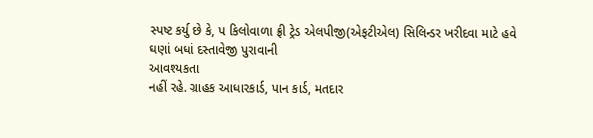સ્પષ્ટ કર્યુ છે કે, પ કિલોવાળા ફ્રી ટ્રેડ એલપીજી(એફટીએલ) સિલિન્ડર ખરીદવા માટે હવે
ઘણાં બધાં દસ્તાવેજી પુરાવાની
આવશ્યકતા
નહીં રહે. ગ્રાહક આધારકાર્ડ, પાન કાર્ડ, મતદાર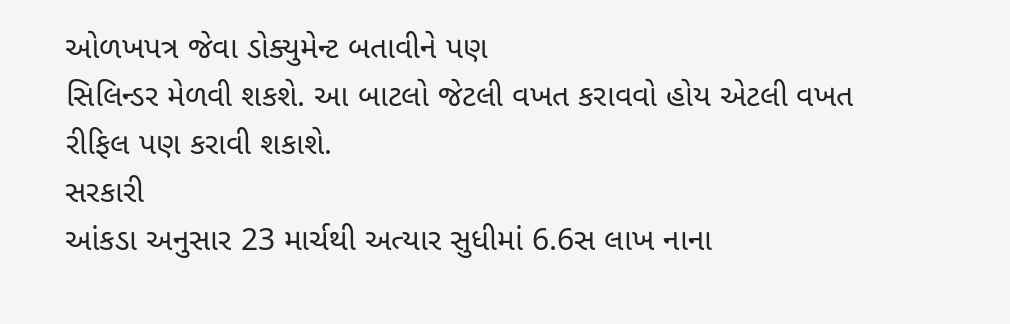ઓળખપત્ર જેવા ડોક્યુમેન્ટ બતાવીને પણ
સિલિન્ડર મેળવી શકશે. આ બાટલો જેટલી વખત કરાવવો હોય એટલી વખત રીફિલ પણ કરાવી શકાશે.
સરકારી
આંકડા અનુસાર 23 માર્ચથી અત્યાર સુધીમાં 6.6સ લાખ નાના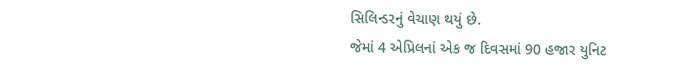સિલિન્ડરનું વેચાણ થયું છે.
જેમાં 4 એપ્રિલનાં એક જ દિવસમાં 90 હજાર યુનિટ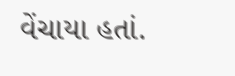વેંચાયા હતાં.